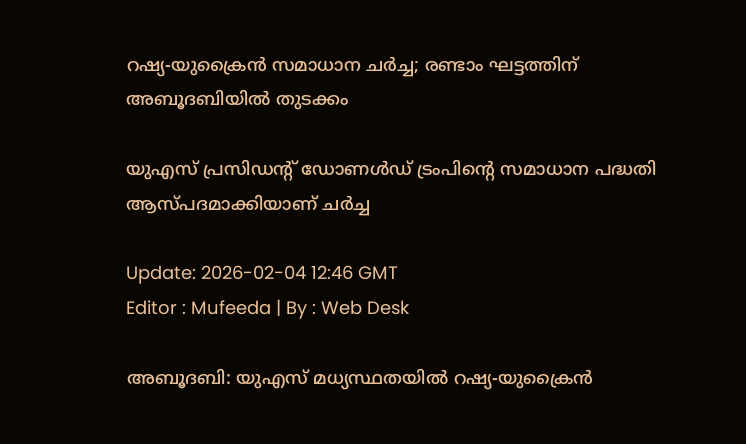റഷ്യ-യുക്രൈൻ സമാധാന ചർച്ച; രണ്ടാം ഘട്ടത്തിന് അബൂദബിയിൽ തുടക്കം

യുഎസ് പ്രസിഡന്റ് ഡോണൾഡ് ട്രംപിന്റെ സമാധാന പദ്ധതി ആസ്പദമാക്കിയാണ് ചർച്ച

Update: 2026-02-04 12:46 GMT
Editor : Mufeeda | By : Web Desk

അബൂദബി: യുഎസ് മധ്യസ്ഥതയിൽ റഷ്യ-യുക്രൈൻ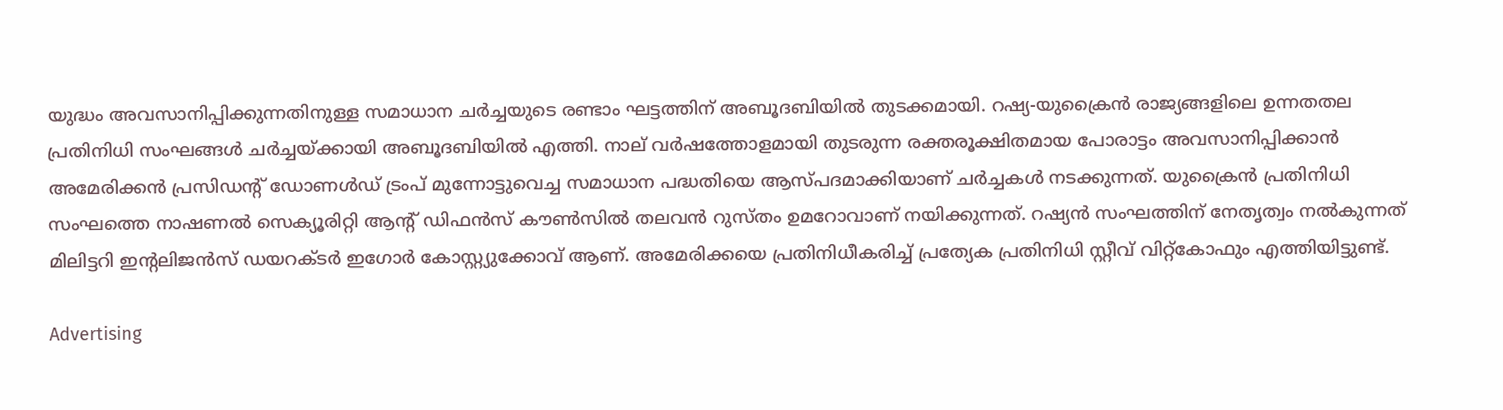യുദ്ധം അവസാനിപ്പിക്കുന്നതിനുള്ള സമാധാന ചർച്ചയുടെ രണ്ടാം ഘട്ടത്തിന് അബൂദബിയിൽ തുടക്കമായി. റഷ്യ-യുക്രൈൻ രാജ്യങ്ങളിലെ ഉന്നതതല പ്രതിനിധി സംഘങ്ങൾ ചർച്ചയ്ക്കായി അബൂദബിയിൽ എത്തി. നാല് വർഷത്തോളമായി തുടരുന്ന രക്തരൂക്ഷിതമായ പോരാട്ടം അവസാനിപ്പിക്കാൻ അമേരിക്കൻ പ്രസിഡന്റ് ഡോണൾഡ് ട്രംപ് മുന്നോട്ടുവെച്ച സമാധാന പദ്ധതിയെ ആസ്പദമാക്കിയാണ് ചർച്ചകൾ നടക്കുന്നത്. യുക്രൈൻ പ്രതിനിധി സംഘത്തെ നാഷണൽ സെക്യൂരിറ്റി ആന്റ് ഡിഫൻസ് കൗൺസിൽ തലവൻ റുസ്തം ഉമറോവാണ് നയിക്കുന്നത്. റഷ്യൻ സംഘത്തിന് നേതൃത്വം നൽകുന്നത് മിലിട്ടറി ഇൻ്റലിജൻസ് ഡയറക്ടർ ഇഗോർ കോസ്റ്റ്യുക്കോവ് ആണ്. അമേരിക്കയെ പ്രതിനിധീകരിച്ച് പ്രത്യേക പ്രതിനിധി സ്റ്റീവ് വിറ്റ്കോഫും എത്തിയിട്ടുണ്ട്.

Advertising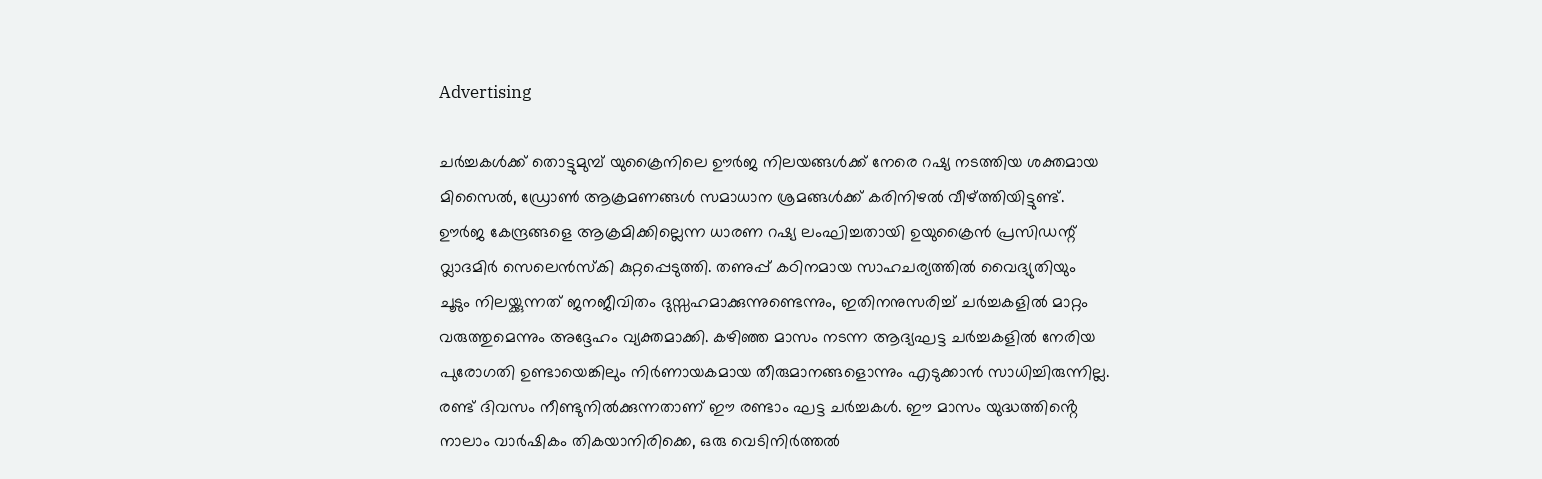Advertising

ചർച്ചകൾക്ക് തൊട്ടുമുമ്പ് യുക്രൈനിലെ ഊർജ നിലയങ്ങൾക്ക് നേരെ റഷ്യ നടത്തിയ ശക്തമായ മിസൈൽ, ഡ്രോൺ ആക്രമണങ്ങൾ സമാധാന ശ്രമങ്ങൾക്ക് കരിനിഴൽ വീഴ്ത്തിയിട്ടുണ്ട്. ഊർജ കേന്ദ്രങ്ങളെ ആക്രമിക്കില്ലെന്ന ധാരണ റഷ്യ ലംഘിച്ചതായി ഉയുക്രൈൻ പ്രസിഡന്റ് വ്ലാദമിർ സെലെൻസ്‌കി കുറ്റപ്പെടുത്തി. തണുപ്പ് കഠിനമായ സാഹചര്യത്തിൽ വൈദ്യുതിയും ചൂടും നിലയ്ക്കുന്നത് ജനജീവിതം ദുസ്സഹമാക്കുന്നുണ്ടെന്നും, ഇതിനനുസരിച്ച് ചർച്ചകളിൽ മാറ്റം വരുത്തുമെന്നും അദ്ദേഹം വ്യക്തമാക്കി. കഴിഞ്ഞ മാസം നടന്ന ആദ്യഘട്ട ചർച്ചകളിൽ നേരിയ പുരോഗതി ഉണ്ടായെങ്കിലും നിർണായകമായ തീരുമാനങ്ങളൊന്നും എടുക്കാൻ സാധിച്ചിരുന്നില്ല. രണ്ട് ദിവസം നീണ്ടുനിൽക്കുന്നതാണ് ഈ രണ്ടാം ഘട്ട ചർച്ചകൾ. ഈ മാസം യുദ്ധത്തിൻ്റെ നാലാം വാർഷികം തികയാനിരിക്കെ, ഒരു വെടിനിർത്തൽ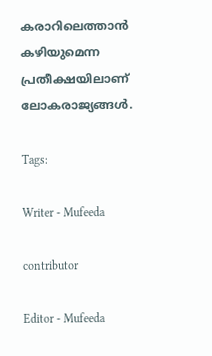കരാറിലെത്താൻ കഴിയുമെന്ന പ്രതീക്ഷയിലാണ് ലോകരാജ്യങ്ങൾ.

Tags:

Writer - Mufeeda

contributor

Editor - Mufeeda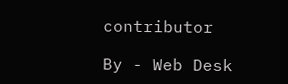contributor

By - Web Desk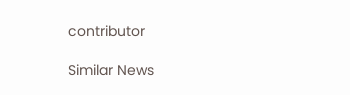contributor

Similar News